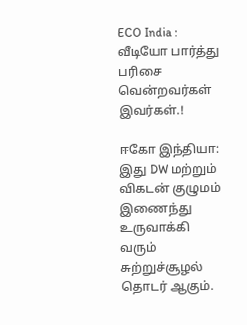ECO India : வீடியோ பார்த்து பரிசை வென்றவர்கள் இவர்கள்.!

ஈகோ இந்தியா: இது DW மற்றும் விகடன் குழுமம் இணைந்து உருவாக்கி வரும் சுற்றுச்சூழல் தொடர் ஆகும்.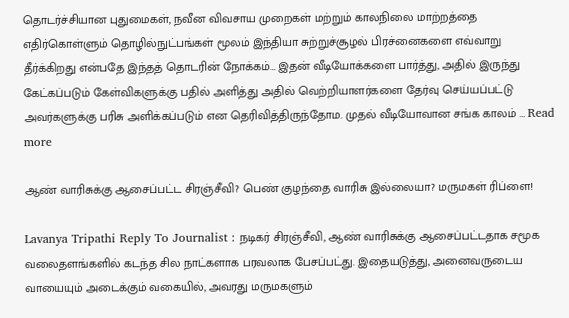தொடர்ச்சியான புதுமைகள், நவீன விவசாய முறைகள் மற்றும் காலநிலை மாற்றத்தை எதிர்கொள்ளும் தொழில்நுட்பங்கள் மூலம் இந்தியா சுற்றுச்சூழல் பிரச்னைகளை எவ்வாறு தீர்க்கிறது என்பதே இந்தத் தொடரின் நோக்கம்… இதன் வீடியோக்களை பார்த்து, அதில் இருந்து கேட்கப்படும் கேள்விகளுக்கு பதில் அளித்து அதில் வெற்றியாளர்களை தேர்வு செய்யப்பட்டு அவர்களுக்கு பரிசு அளிக்கப்படும் என தெரிவித்திருந்தோம. முதல் வீடியோவான சங்க காலம் … Read more

ஆண் வாரிசுக்கு ஆசைப்பட்ட சிரஞ்சீவி? பெண் குழந்தை வாரிசு இல்லையா? மருமகள் ரிப்ளை!

Lavanya Tripathi Reply To Journalist : நடிகர் சிரஞ்சீவி, ஆண் வாரிசுக்கு ஆசைப்பட்டதாக சமூக வலைதளங்களில் கடந்த சில நாட்களாக பரவலாக பேசப்பட்து. இதையடுத்து, அனைவருடைய வாயையும் அடைக்கும் வகையில், அவரது மருமகளும்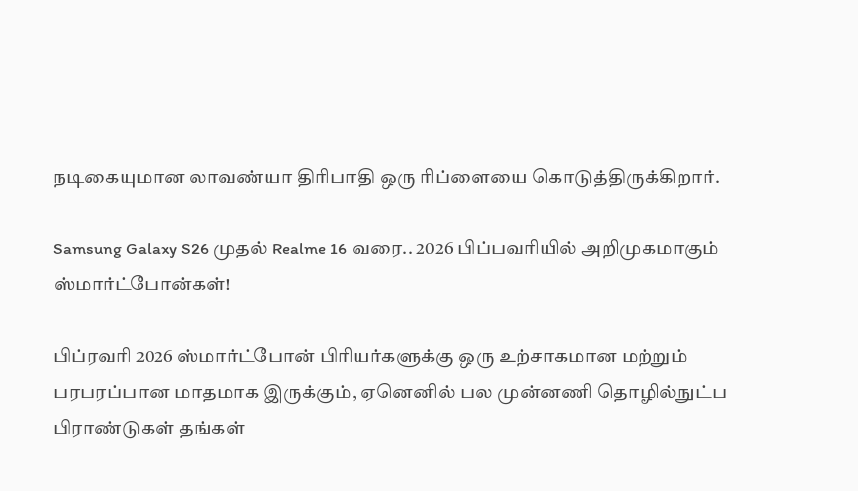நடிகையுமான லாவண்யா திரிபாதி ஒரு ரிப்ளையை கொடுத்திருக்கிறார்.

Samsung Galaxy S26 முதல் Realme 16 வரை.. 2026 பிப்பவரியில் அறிமுகமாகும் ஸ்மார்ட்போன்கள்!

பிப்ரவரி 2026 ஸ்மார்ட்போன் பிரியர்களுக்கு ஒரு உற்சாகமான மற்றும் பரபரப்பான மாதமாக இருக்கும், ஏனெனில் பல முன்னணி தொழில்நுட்ப பிராண்டுகள் தங்கள்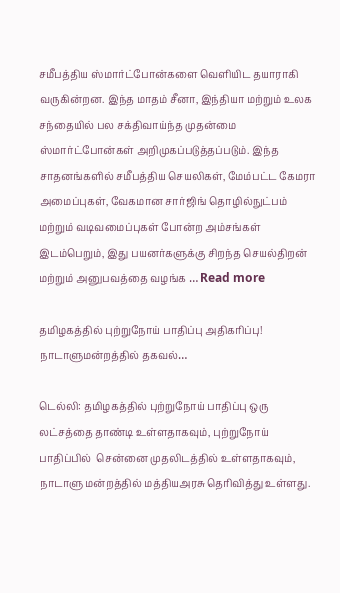சமீபத்திய ஸ்மார்ட்போன்களை வெளியிட தயாராகி வருகின்றன. இந்த மாதம் சீனா, இந்தியா மற்றும் உலக சந்தையில் பல சக்திவாய்ந்த முதன்மை ஸ்மார்ட்போன்கள் அறிமுகப்படுத்தப்படும். இந்த சாதனங்களில் சமீபத்திய செயலிகள், மேம்பட்ட கேமரா அமைப்புகள், வேகமான சார்ஜிங் தொழில்நுட்பம் மற்றும் வடிவமைப்புகள் போன்ற அம்சங்கள் இடம்பெறும், இது பயனர்களுக்கு சிறந்த செயல்திறன் மற்றும் அனுபவத்தை வழங்க … Read more

தமிழகத்தில் புற்றுநோய் பாதிப்பு அதிகரிப்பு! நாடாளுமன்றத்தில் தகவல்…

டெல்லி: தமிழகத்தில் புற்றுநோய் பாதிப்பு ஒரு லட்சத்தை தாண்டி உள்ளதாகவும், புற்றுநோய் பாதிப்பில்  சென்னை முதலிடத்தில் உள்ளதாகவும், நாடாளு மன்றத்தில் மத்தியஅரசு தெரிவித்து உள்ளது.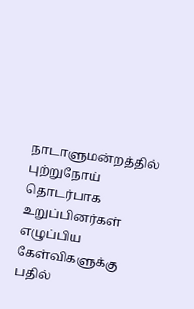நாடாளுமன்றத்தில் புற்றுநோய் தொடர்பாக உறுப்பினர்கள் எழுப்பிய கேள்விகளுக்கு பதில்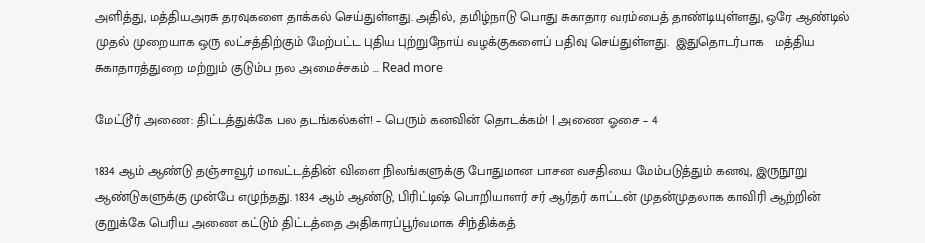அளித்து, மத்தியஅரசு தரவுகளை தாக்கல் செய்துள்ளது. அதில், தமிழ்நாடு பொது சுகாதார வரம்பைத் தாண்டியுள்ளது, ஒரே ஆண்டில் முதல் முறையாக ஒரு லட்சத்திற்கும் மேற்பட்ட புதிய புற்றுநோய் வழக்குகளைப் பதிவு செய்துள்ளது.  இதுதொடர்பாக   மத்திய சுகாதாரத்துறை மற்றும் குடும்ப நல அமைச்சகம் … Read more

மேட்டூர் அணை: திட்டத்துக்கே பல தடங்கல்கள்! – பெரும் கனவின் தொடக்கம்! | அணை ஓசை – 4

1834 ஆம் ஆண்டு தஞ்சாவூர் மாவட்டத்தின் விளை நிலங்களுக்கு போதுமான பாசன வசதியை மேம்படுத்தும் கனவு, இருநூறு ஆண்டுகளுக்கு முன்பே எழுந்தது. 1834 ஆம் ஆண்டு, பிரிட்டிஷ் பொறியாளர் சர் ஆர்தர் காட்டன் முதன்முதலாக காவிரி ஆற்றின் குறுக்கே பெரிய அணை கட்டும் திட்டத்தை அதிகாரப்பூர்வமாக சிந்திக்கத்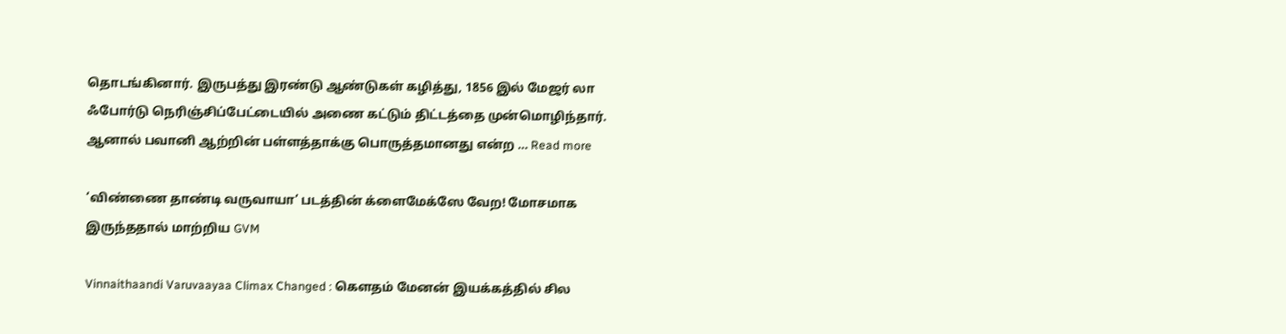தொடங்கினார். இருபத்து இரண்டு ஆண்டுகள் கழித்து, 1856 இல் மேஜர் லா ஃபோர்டு நெரிஞ்சிப்பேட்டையில் அணை கட்டும் திட்டத்தை முன்மொழிந்தார். ஆனால் பவானி ஆற்றின் பள்ளத்தாக்கு பொருத்தமானது என்ற … Read more

‘விண்ணை தாண்டி வருவாயா’ படத்தின் க்ளைமேக்ஸே வேற! மோசமாக இருந்ததால் மாற்றிய GVM

Vinnaithaandi Varuvaayaa Climax Changed : கெளதம் மேனன் இயக்கத்தில் சில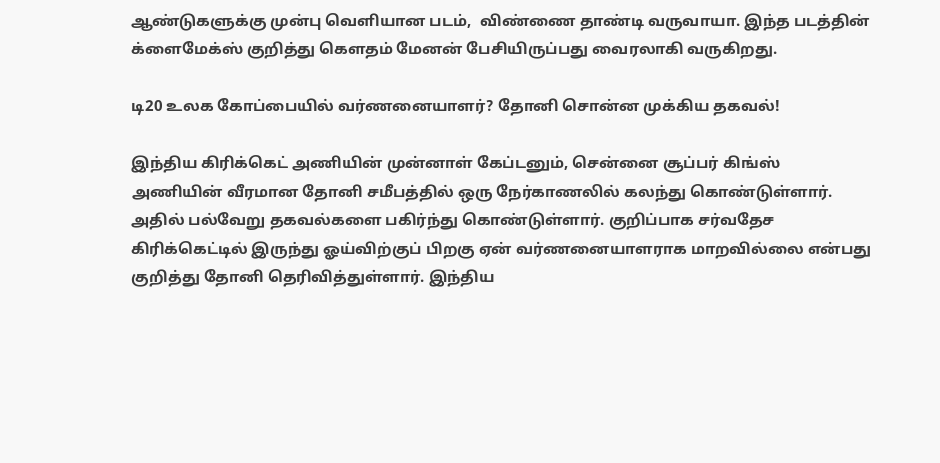ஆண்டுகளுக்கு முன்பு வெளியான படம்,  விண்ணை தாண்டி வருவாயா. இந்த படத்தின் க்ளைமேக்ஸ் குறித்து கெளதம் மேனன் பேசியிருப்பது வைரலாகி வருகிறது.

டி20 உலக கோப்பையில் வர்ணனையாளர்? தோனி சொன்ன முக்கிய தகவல்!

இந்திய கிரிக்கெட் அணியின் முன்னாள் கேப்டனும், சென்னை சூப்பர் கிங்ஸ் அணியின் வீரமான தோனி சமீபத்தில் ஒரு நேர்காணலில் கலந்து கொண்டுள்ளார். அதில் பல்வேறு தகவல்களை பகிர்ந்து கொண்டுள்ளார். குறிப்பாக சர்வதேச கிரிக்கெட்டில் இருந்து ஓய்விற்குப் பிறகு ஏன் வர்ணனையாளராக மாறவில்லை என்பது குறித்து தோனி தெரிவித்துள்ளார். இந்திய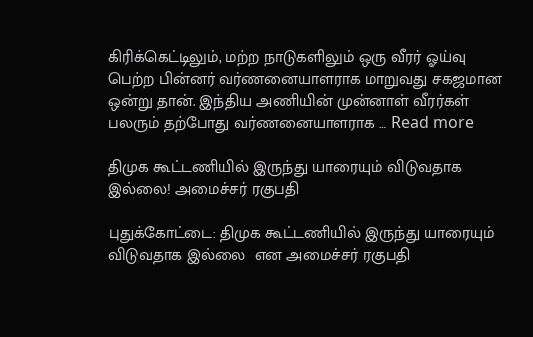கிரிக்கெட்டிலும், மற்ற நாடுகளிலும் ஒரு வீரர் ஓய்வு பெற்ற பின்னர் வர்ணனையாளராக மாறுவது சகஜமான ஒன்று தான். இந்திய அணியின் முன்னாள் வீரர்கள் பலரும் தற்போது வர்ணனையாளராக … Read more

திமுக கூட்டணியில் இருந்து யாரையும் விடுவதாக இல்லை! அமைச்சர் ரகுபதி

புதுக்கோட்டை: திமுக கூட்டணியில் இருந்து யாரையும் விடுவதாக இல்லை  என அமைச்சர் ரகுபதி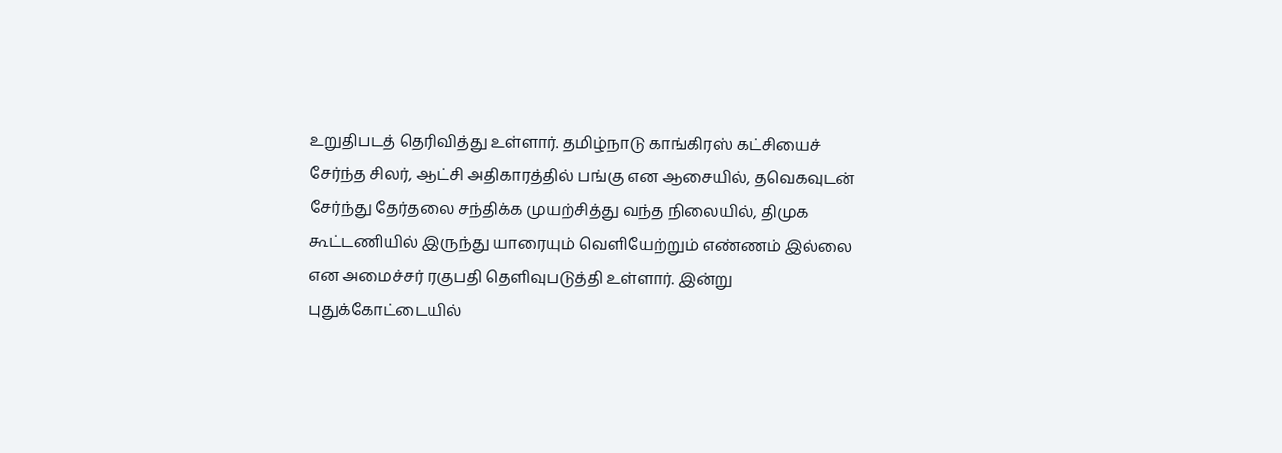உறுதிபடத் தெரிவித்து உள்ளார். தமிழ்நாடு காங்கிரஸ் கட்சியைச் சேர்ந்த சிலர், ஆட்சி அதிகாரத்தில் பங்கு என ஆசையில், தவெகவுடன் சேர்ந்து தேர்தலை சந்திக்க முயற்சித்து வந்த நிலையில், திமுக கூட்டணியில் இருந்து யாரையும் வெளியேற்றும் எண்ணம் இல்லை என அமைச்சர் ரகுபதி தெளிவுபடுத்தி உள்ளார். இன்று புதுக்கோட்டையில்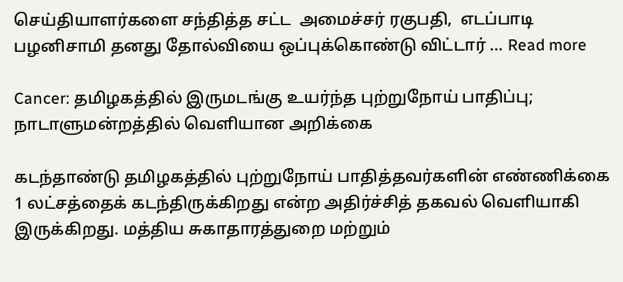செய்தியாளர்களை சந்தித்த சட்ட  அமைச்சர் ரகுபதி,  எடப்பாடி பழனிசாமி தனது தோல்வியை ஒப்புக்கொண்டு விட்டார் … Read more

Cancer: தமிழகத்தில் இருமடங்கு உயர்ந்த புற்றுநோய் பாதிப்பு; நாடாளுமன்றத்தில் வெளியான அறிக்கை

கடந்தாண்டு தமிழகத்தில் புற்றுநோய் பாதித்தவர்களின் எண்ணிக்கை 1 லட்சத்தைக் கடந்திருக்கிறது என்ற அதிர்ச்சித் தகவல் வெளியாகி இருக்கிறது. மத்திய சுகாதாரத்துறை மற்றும்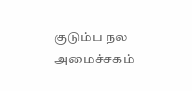குடும்ப நல அமைச்சகம்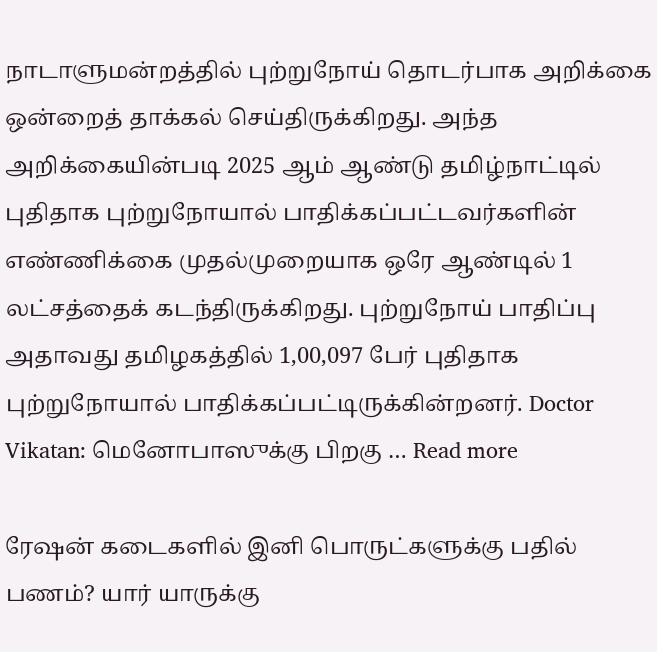நாடாளுமன்றத்தில் புற்றுநோய் தொடர்பாக அறிக்கை ஒன்றைத் தாக்கல் செய்திருக்கிறது. அந்த அறிக்கையின்படி 2025 ஆம் ஆண்டு தமிழ்நாட்டில் புதிதாக புற்றுநோயால் பாதிக்கப்பட்டவர்களின் எண்ணிக்கை முதல்முறையாக ஒரே ஆண்டில் 1 லட்சத்தைக் கடந்திருக்கிறது. புற்றுநோய் பாதிப்பு அதாவது தமிழகத்தில் 1,00,097 பேர் புதிதாக புற்றுநோயால் பாதிக்கப்பட்டிருக்கின்றனர். Doctor Vikatan: மெனோபாஸுக்கு பிறகு … Read more

ரேஷன் கடைகளில் இனி பொருட்களுக்கு பதில் பணம்? யார் யாருக்கு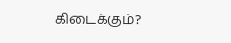கிடைக்கும்?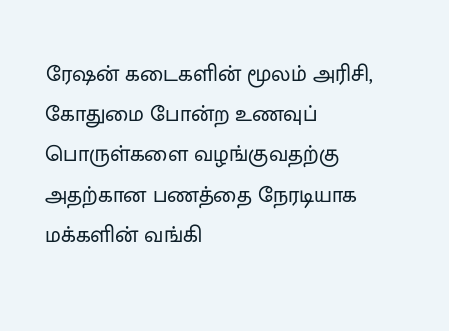ரேஷன் கடைகளின் மூலம் அரிசி, கோதுமை போன்ற உணவுப் பொருள்களை வழங்குவதற்கு அதற்கான பணத்தை நேரடியாக மக்களின் வங்கி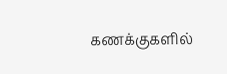கணக்குகளில்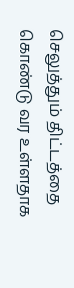செலுத்தும் திட்டத்தை கொண்டு வர உள்ளதாக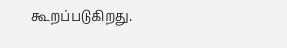கூறப்படுகிறது.